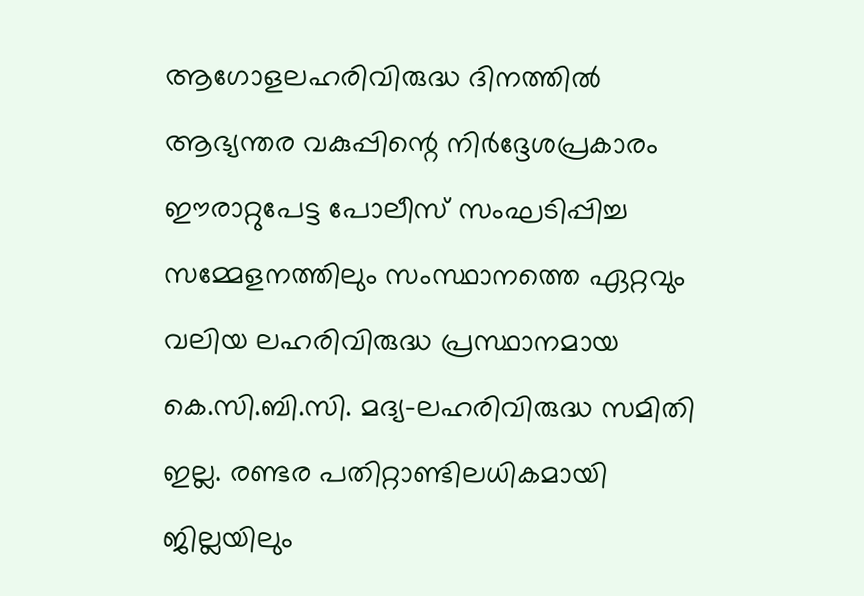ആഗോളലഹരിവിരുദ്ധ ദിനത്തില്‍ ആഭ്യന്തര വകുപ്പിന്റെ നിര്‍ദ്ദേശപ്രകാരം ഈരാറ്റുപേട്ട പോലീസ് സംഘടിപ്പിച്ച സമ്മേളനത്തിലും സംസ്ഥാനത്തെ ഏറ്റവും വലിയ ലഹരിവിരുദ്ധ പ്രസ്ഥാനമായ കെ.സി.ബി.സി. മദ്യ-ലഹരിവിരുദ്ധ സമിതി ഇല്ല. രണ്ടര പതിറ്റാണ്ടിലധികമായി ജില്ലയിലും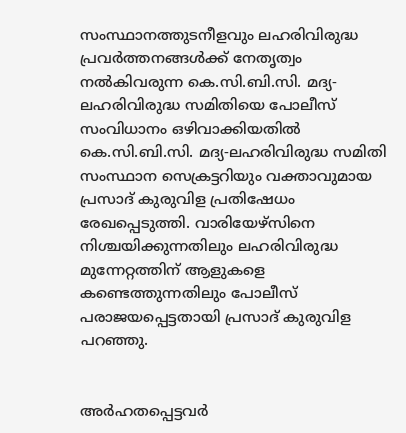സംസ്ഥാനത്തുടനീളവും ലഹരിവിരുദ്ധ പ്രവര്‍ത്തനങ്ങള്‍ക്ക് നേതൃത്വം നല്‍കിവരുന്ന കെ.സി.ബി.സി. മദ്യ-ലഹരിവിരുദ്ധ സമിതിയെ പോലീസ് സംവിധാനം ഒഴിവാക്കിയതില്‍ കെ.സി.ബി.സി. മദ്യ-ലഹരിവിരുദ്ധ സമിതി സംസ്ഥാന സെക്രട്ടറിയും വക്താവുമായ പ്രസാദ് കുരുവിള പ്രതിഷേധം രേഖപ്പെടുത്തി. വാരിയേഴ്‌സിനെ നിശ്ചയിക്കുന്നതിലും ലഹരിവിരുദ്ധ മുന്നേറ്റത്തിന് ആളുകളെ കണ്ടെത്തുന്നതിലും പോലീസ് പരാജയപ്പെട്ടതായി പ്രസാദ് കുരുവിള പറഞ്ഞു.


അര്‍ഹതപ്പെട്ടവര്‍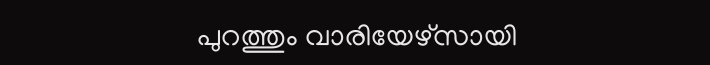പുറത്തും വാരിയേഴ്‌സായി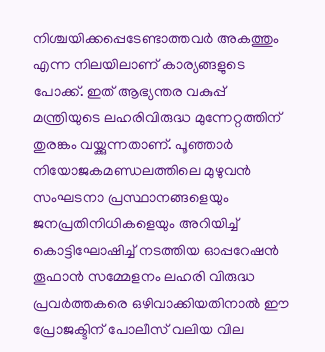നിശ്ചയിക്കപ്പെടേണ്ടാത്തവര്‍ അകത്തും എന്ന നിലയിലാണ് കാര്യങ്ങളുടെ പോക്ക്. ഇത് ആഭ്യന്തര വകുപ്പ് മന്ത്രിയുടെ ലഹരിവിരുദ്ധ മുന്നേറ്റത്തിന് തുരങ്കം വയ്ക്കുന്നതാണ്. പൂഞ്ഞാര്‍ നിയോജകമണ്ഡലത്തിലെ മുഴുവന്‍ സംഘടനാ പ്രസ്ഥാനങ്ങളെയും ജനപ്രതിനിധികളെയും അറിയിച്ച് കൊട്ടിഘോഷിച്ച് നടത്തിയ ഓപ്പറേഷന്‍ തൂഫാന്‍ സമ്മേളനം ലഹരി വിരുദ്ധ പ്രവര്‍ത്തകരെ ഒഴിവാക്കിയതിനാല്‍ ഈ പ്രോജക്ടിന് പോലീസ് വലിയ വില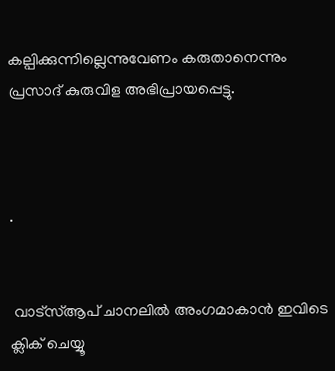കല്പിക്കുന്നില്ലെന്നുവേണം കരുതാനെന്നും പ്രസാദ് കുരുവിള അഭിപ്രായപ്പെട്ടു.



.


 വാട്‌സ്ആപ് ചാനലില്‍ അംഗമാകാന്‍ ഇവിടെ ക്ലിക് ചെയ്യൂ